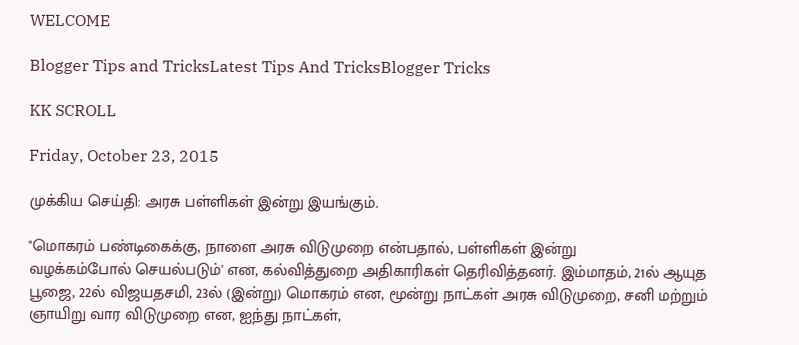WELCOME

Blogger Tips and TricksLatest Tips And TricksBlogger Tricks

KK SCROLL

Friday, October 23, 2015

முக்கிய செய்தி: அரசு பள்ளிகள் இன்று இயங்கும்.

"மொகரம் பண்டிகைக்கு, நாளை அரசு விடுமுறை என்பதால், பள்ளிகள் இன்று
வழக்கம்போல் செயல்படும்' என, கல்வித்துறை அதிகாரிகள் தெரிவித்தனர். இம்மாதம், 21ல் ஆயுத பூஜை, 22ல் விஜயதசமி, 23ல் (இன்று) மொகரம் என, மூன்று நாட்கள் அரசு விடுமுறை, சனி மற்றும் ஞாயிறு வார விடுமுறை என, ஐந்து நாட்கள்,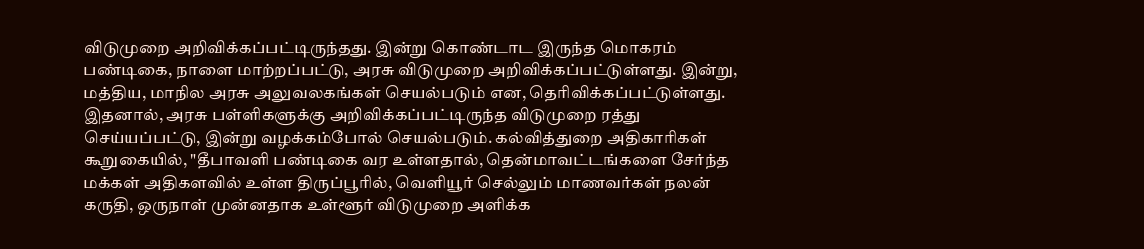விடுமுறை அறிவிக்கப்பட்டிருந்தது. இன்று கொண்டாட இருந்த மொகரம் பண்டிகை, நாளை மாற்றப்பட்டு, அரசு விடுமுறை அறிவிக்கப்பட்டுள்ளது. இன்று, மத்திய, மாநில அரசு அலுவலகங்கள் செயல்படும் என, தெரிவிக்கப்பட்டுள்ளது. இதனால், அரசு பள்ளிகளுக்கு அறிவிக்கப்பட்டிருந்த விடுமுறை ரத்து செய்யப்பட்டு, இன்று வழக்கம்போல் செயல்படும். கல்வித்துறை அதிகாரிகள் கூறுகையில், "தீபாவளி பண்டிகை வர உள்ளதால், தென்மாவட்டங்களை சேர்ந்த மக்கள் அதிகளவில் உள்ள திருப்பூரில், வெளியூர் செல்லும் மாணவர்கள் நலன் கருதி, ஒருநாள் முன்னதாக உள்ளூர் விடுமுறை அளிக்க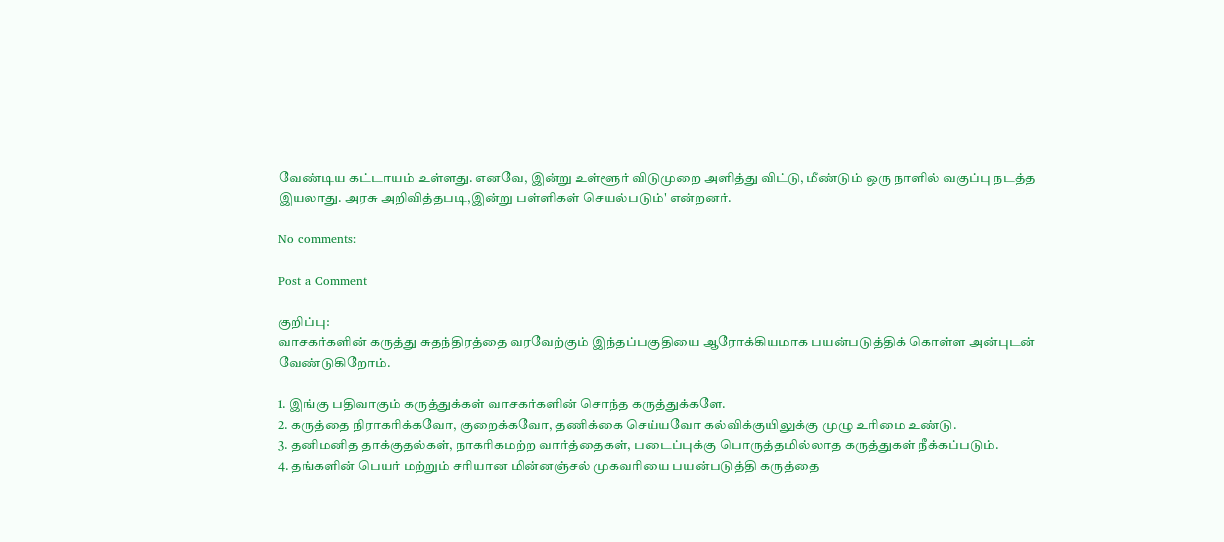வேண்டிய கட்டாயம் உள்ளது. எனவே, இன்று உள்ளூர் விடுமுறை அளித்து விட்டு, மீண்டும் ஒரு நாளில் வகுப்பு நடத்த இயலாது. அரசு அறிவித்தபடி,இன்று பள்ளிகள் செயல்படும்' என்றனர்.

No comments:

Post a Comment

குறிப்பு:
வாசகர்களின் கருத்து சுதந்திரத்தை வரவேற்கும் இந்தப்பகுதியை ஆரோக்கியமாக பயன்படுத்திக் கொள்ள அன்புடன் வேண்டுகிறோம்.

1. இங்கு பதிவாகும் கருத்துக்கள் வாசகர்களின் சொந்த கருத்துக்களே.
2. கருத்தை நிராகரிக்கவோ, குறைக்கவோ, தணிக்கை செய்யவோ கல்விக்குயிலுக்கு முழு உரிமை உண்டு.
3. தனிமனித தாக்குதல்கள், நாகரிகமற்ற வார்த்தைகள், படைப்புக்கு பொருத்தமில்லாத கருத்துகள் நீக்கப்படும்.
4. தங்களின் பெயர் மற்றும் சரியான மின்னஞ்சல் முகவரியை பயன்படுத்தி கருத்தை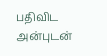பதிவிட அன்புடன்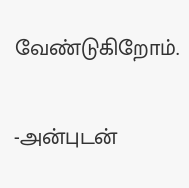வேண்டுகிறோம்.

-அன்புடன்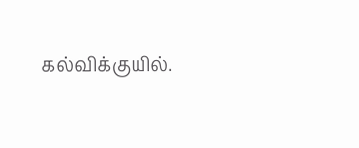கல்விக்குயில்.